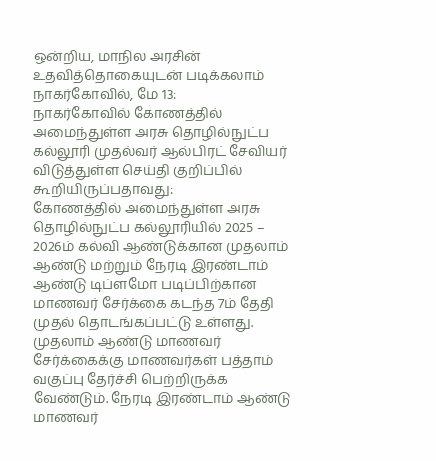ஒன்றிய, மாநில அரசின் உதவித்தொகையுடன் படிக்கலாம் நாகர்கோவில், மே 13:
நாகர்கோவில் கோணத்தில் அமைந்துள்ள அரசு தொழில்நுட்ப கல்லூரி முதல்வர் ஆல்பிரட் சேவியர் விடுத்துள்ள செய்தி குறிப்பில் கூறியிருப்பதாவது:
கோணத்தில் அமைந்துள்ள அரசு தொழில்நுட்ப கல்லூரியில் 2025 – 2026ம் கல்வி ஆண்டுக்கான முதலாம் ஆண்டு மற்றும் நேரடி இரண்டாம் ஆண்டு டிப்ளமோ படிப்பிற்கான மாணவர் சேர்க்கை கடந்த 7ம் தேதி முதல் தொடங்கப்பட்டு உள்ளது. முதலாம் ஆண்டு மாணவர் சேர்க்கைக்கு மாணவர்கள் பத்தாம் வகுப்பு தேர்ச்சி பெற்றிருக்க வேண்டும். நேரடி இரண்டாம் ஆண்டு மாணவர்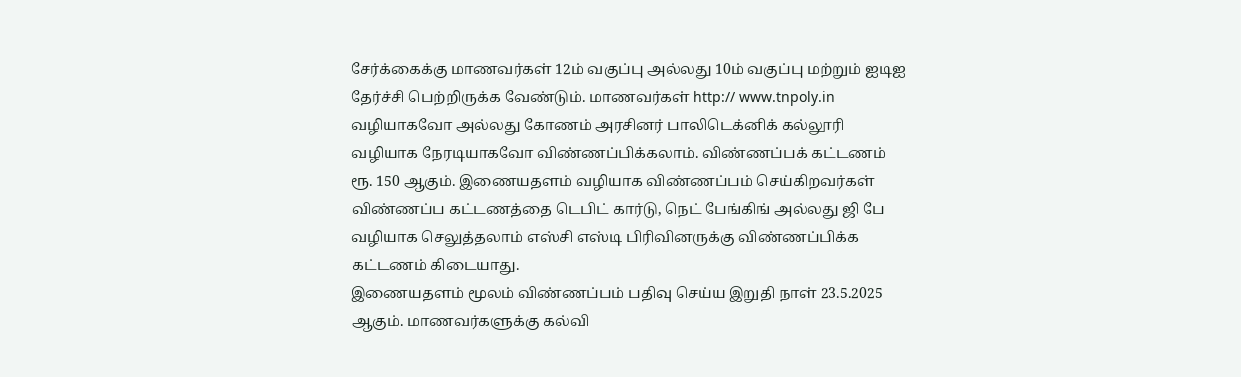சேர்க்கைக்கு மாணவர்கள் 12ம் வகுப்பு அல்லது 10ம் வகுப்பு மற்றும் ஐடிஐ தேர்ச்சி பெற்றிருக்க வேண்டும். மாணவர்கள் http:// www.tnpoly.in வழியாகவோ அல்லது கோணம் அரசினர் பாலிடெக்னிக் கல்லூரி வழியாக நேரடியாகவோ விண்ணப்பிக்கலாம். விண்ணப்பக் கட்டணம் ரூ. 150 ஆகும். இணையதளம் வழியாக விண்ணப்பம் செய்கிறவர்கள் விண்ணப்ப கட்டணத்தை டெபிட் கார்டு, நெட் பேங்கிங் அல்லது ஜி பே வழியாக செலுத்தலாம் எஸ்சி எஸ்டி பிரிவினருக்கு விண்ணப்பிக்க கட்டணம் கிடையாது.
இணையதளம் மூலம் விண்ணப்பம் பதிவு செய்ய இறுதி நாள் 23.5.2025 ஆகும். மாணவர்களுக்கு கல்வி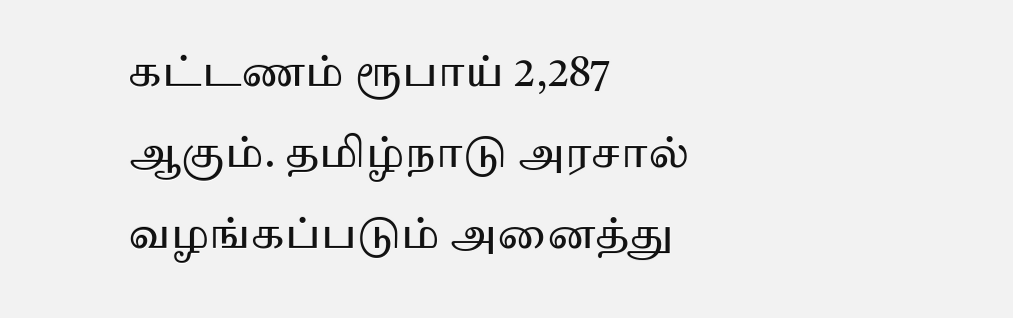கட்டணம் ரூபாய் 2,287 ஆகும். தமிழ்நாடு அரசால் வழங்கப்படும் அனைத்து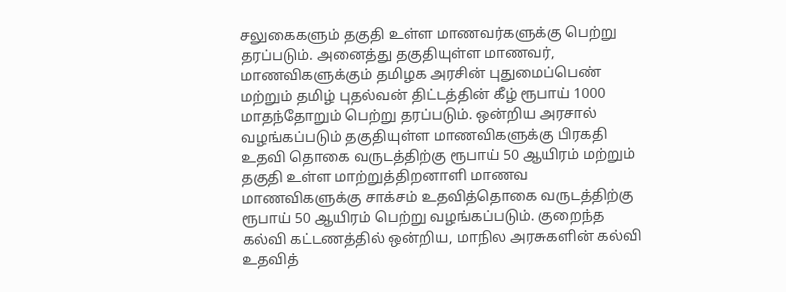சலுகைகளும் தகுதி உள்ள மாணவர்களுக்கு பெற்று தரப்படும். அனைத்து தகுதியுள்ள மாணவர், மாணவிகளுக்கும் தமிழக அரசின் புதுமைப்பெண் மற்றும் தமிழ் புதல்வன் திட்டத்தின் கீழ் ரூபாய் 1000 மாதந்தோறும் பெற்று தரப்படும். ஒன்றிய அரசால் வழங்கப்படும் தகுதியுள்ள மாணவிகளுக்கு பிரகதி உதவி தொகை வருடத்திற்கு ரூபாய் 50 ஆயிரம் மற்றும் தகுதி உள்ள மாற்றுத்திறனாளி மாணவ மாணவிகளுக்கு சாக்சம் உதவித்தொகை வருடத்திற்கு ரூபாய் 50 ஆயிரம் பெற்று வழங்கப்படும். குறைந்த கல்வி கட்டணத்தில் ஒன்றிய, மாநில அரசுகளின் கல்வி உதவித்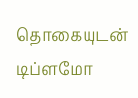தொகையுடன் டிப்ளமோ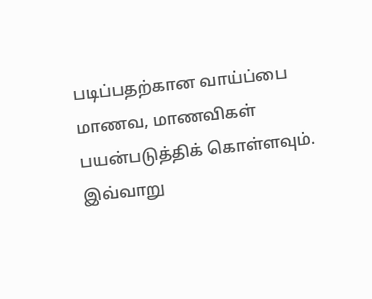படிப்பதற்கான வாய்ப்பை மாணவ, மாணவிகள் பயன்படுத்திக் கொள்ளவும். இவ்வாறு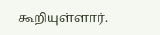கூறியுள்ளார்.